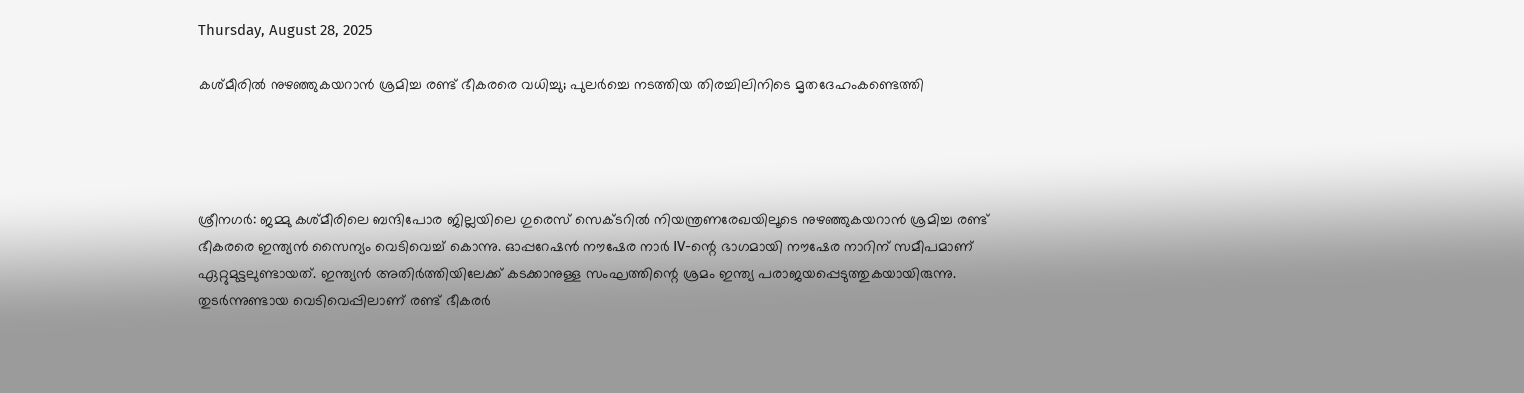Thursday, August 28, 2025

കശ്മീരിൽ നുഴഞ്ഞുകയറാൻ ശ്രമിച്ച രണ്ട് ഭീകരരെ വധിച്ചു; പുലർച്ചെ നടത്തിയ തിരച്ചിലിനിടെ മൃതദേഹംകണ്ടെത്തി




ശ്രീനഗര്‍: ജമ്മു കശ്മീരിലെ ബന്ദിപോര ജില്ലയിലെ ഗുരെസ് സെക്ടറില്‍ നിയന്ത്രണരേഖയിലൂടെ നുഴഞ്ഞുകയറാന്‍ ശ്രമിച്ച രണ്ട് ഭീകരരെ ഇന്ത്യന്‍ സൈന്യം വെടിവെച്ച് കൊന്നു. ഓപ്പറേഷന്‍ നൗഷേര നാര്‍ IV-ന്റെ ഭാഗമായി നൗഷേര നാറിന് സമീപമാണ് ഏറ്റുമുട്ടലുണ്ടായത്. ഇന്ത്യന്‍ അതിര്‍ത്തിയിലേക്ക് കടക്കാനുള്ള സംഘത്തിന്റെ ശ്രമം ഇന്ത്യ പരാജയപ്പെടുത്തുകയായിരുന്നു. തുടര്‍ന്നുണ്ടായ വെടിവെപ്പിലാണ് രണ്ട് ഭീകരര്‍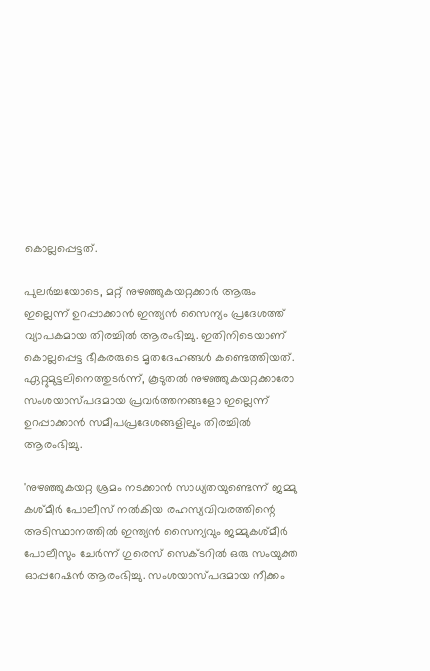കൊല്ലപ്പെട്ടത്.

പുലര്‍ച്ചയോടെ, മറ്റ് നുഴഞ്ഞുകയറ്റക്കാര്‍ ആരും ഇല്ലെന്ന് ഉറപ്പാക്കാന്‍ ഇന്ത്യന്‍ സൈന്യം പ്രദേശത്ത് വ്യാപകമായ തിരച്ചില്‍ ആരംഭിച്ചു. ഇതിനിടെയാണ് കൊല്ലപ്പെട്ട ഭീകരരുടെ മൃതദേഹങ്ങള്‍ കണ്ടെത്തിയത്. ഏറ്റുമുട്ടലിനെത്തുടര്‍ന്ന്, കൂടുതല്‍ നുഴഞ്ഞുകയറ്റക്കാരോ സംശയാസ്പദമായ പ്രവര്‍ത്തനങ്ങളോ ഇല്ലെന്ന് ഉറപ്പാക്കാന്‍ സമീപപ്രദേശങ്ങളിലും തിരച്ചില്‍ ആരംഭിച്ചു.

'നുഴഞ്ഞുകയറ്റ ശ്രമം നടക്കാന്‍ സാധ്യതയുണ്ടെന്ന് ജമ്മു കശ്മീര്‍ പോലീസ് നല്‍കിയ രഹസ്യവിവരത്തിന്റെ അടിസ്ഥാനത്തില്‍ ഇന്ത്യന്‍ സൈന്യവും ജമ്മുകശ്മീര്‍ പോലീസും ചേര്‍ന്ന് ഗുരെസ് സെക്ടറില്‍ ഒരു സംയുക്ത ഓപ്പറേഷന്‍ ആരംഭിച്ചു. സംശയാസ്പദമായ നീക്കം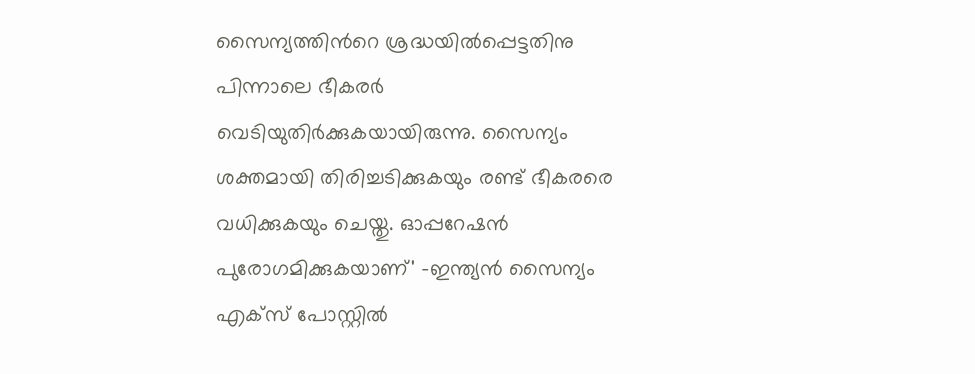സൈന്യത്തിന്‍റെ ശ്രദ്ധയില്‍പ്പെട്ടതിനു പിന്നാലെ ഭീകരർ വെടിയുതിര്‍ക്കുകയായിരുന്നു. സൈന്യം ശക്തമായി തിരിച്ചടിക്കുകയും രണ്ട് ഭീകരരെ വധിക്കുകയും ചെയ്തു. ഓപ്പറേഷന്‍ പുരോഗമിക്കുകയാണ്' -ഇന്ത്യന്‍ സൈന്യം എക്‌സ് പോസ്റ്റില്‍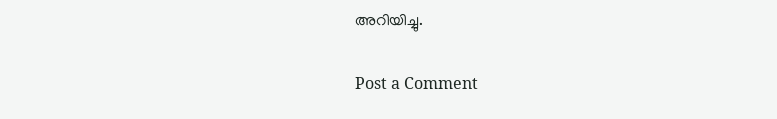അറിയിച്ചു.

Post a Comment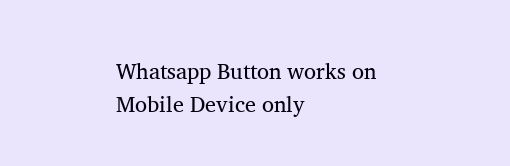Whatsapp Button works on Mobile Device only